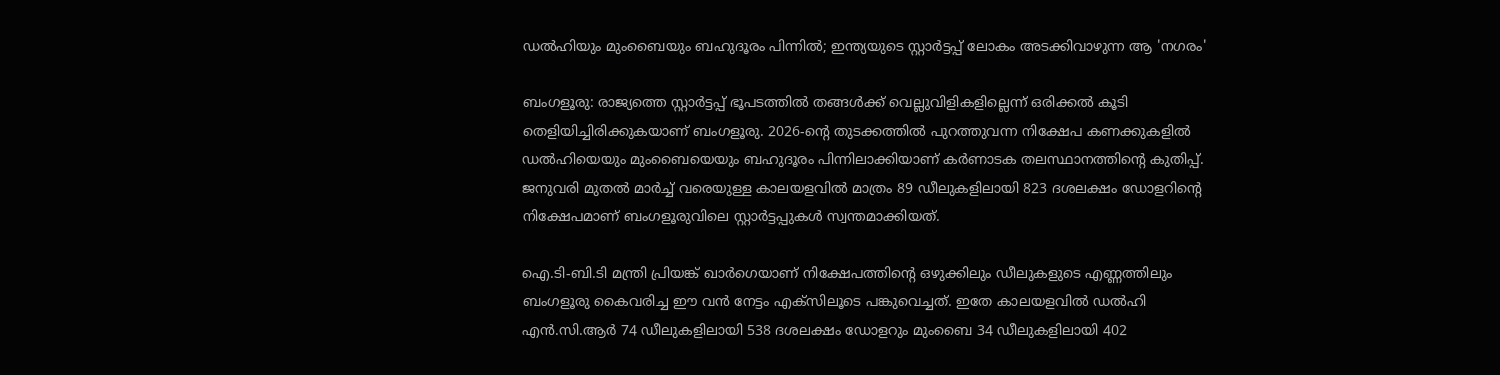ഡൽഹിയും മുംബൈയും ബഹുദൂരം പിന്നിൽ; ഇന്ത്യയുടെ സ്റ്റാർട്ടപ്പ് ലോകം അടക്കിവാഴുന്ന ആ 'നഗരം'

ബംഗളൂരു: രാജ്യത്തെ സ്റ്റാർട്ടപ്പ് ഭൂപടത്തിൽ തങ്ങൾക്ക് വെല്ലുവിളികളില്ലെന്ന് ഒരിക്കൽ കൂടി തെളിയിച്ചിരിക്കുകയാണ് ബംഗളൂരു. 2026-ന്റെ തുടക്കത്തിൽ പുറത്തുവന്ന നിക്ഷേപ കണക്കുകളിൽ ഡൽഹിയെയും മുംബൈയെയും ബഹുദൂരം പിന്നിലാക്കിയാണ് കർണാടക തലസ്ഥാനത്തിന്റെ കുതിപ്പ്. ജനുവരി മുതൽ മാർച്ച് വരെയുള്ള കാലയളവിൽ മാത്രം 89 ഡീലുകളിലായി 823 ദശലക്ഷം ഡോളറിന്റെ നിക്ഷേപമാണ് ബംഗളൂരുവിലെ സ്റ്റാർട്ടപ്പുകൾ സ്വന്തമാക്കിയത്.

ഐ.ടി-ബി.ടി മന്ത്രി പ്രിയങ്ക് ഖാർഗെയാണ് നിക്ഷേപത്തിന്റെ ഒഴുക്കിലും ഡീലുകളുടെ എണ്ണത്തിലും ബംഗളൂരു കൈവരിച്ച ഈ വൻ നേട്ടം എക്സിലൂടെ പങ്കുവെച്ചത്. ഇതേ കാലയളവിൽ ഡൽഹി എൻ.സി.ആർ 74 ഡീലുകളിലായി 538 ദശലക്ഷം ഡോളറും മുംബൈ 34 ഡീലുകളിലായി 402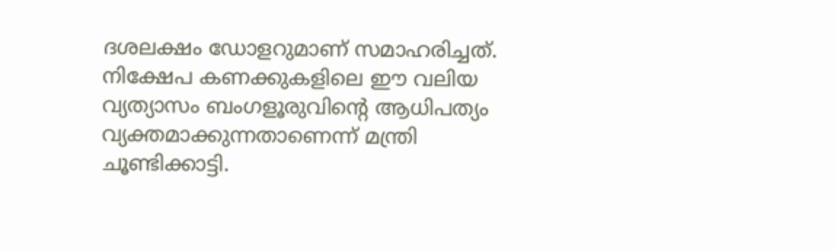ദശലക്ഷം ഡോളറുമാണ് സമാഹരിച്ചത്. നിക്ഷേപ കണക്കുകളിലെ ഈ വലിയ വ്യത്യാസം ബംഗളൂരുവിന്റെ ആധിപത്യം വ്യക്തമാക്കുന്നതാണെന്ന് മന്ത്രി ചൂണ്ടിക്കാട്ടി.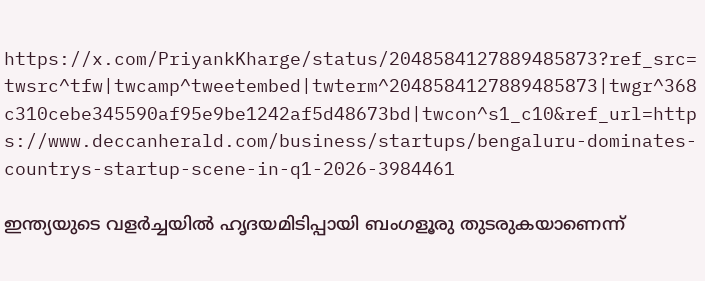https://x.com/PriyankKharge/status/2048584127889485873?ref_src=twsrc^tfw|twcamp^tweetembed|twterm^2048584127889485873|twgr^368c310cebe345590af95e9be1242af5d48673bd|twcon^s1_c10&ref_url=https://www.deccanherald.com/business/startups/bengaluru-dominates-countrys-startup-scene-in-q1-2026-3984461

ഇന്ത്യയുടെ വളർച്ചയിൽ ഹൃദയമിടിപ്പായി ബംഗളൂരു തുടരുകയാണെന്ന്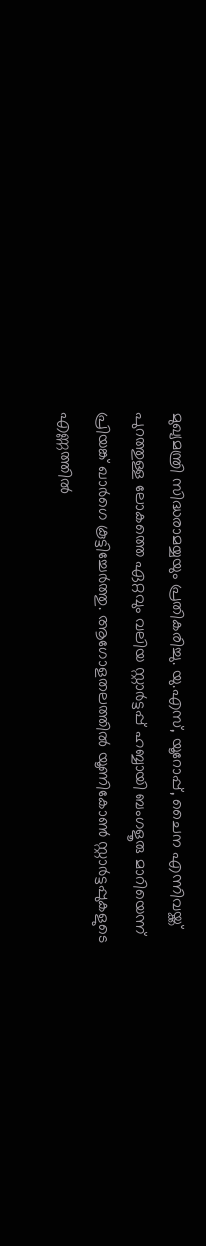മുഖ്യമന്ത്രി സിദ്ധരാമയ്യയും പ്രതികരിച്ചു. യു.എസ്, യൂറോപ്പ്, ചൈന എന്നിവയ്ക്ക് പുറത്തുള്ള ലോകത്തെ ഏറ്റവും വലിയ സ്റ്റാർട്ടപ്പ് ഹബ്ബായി ബംഗളൂരു മാറിയെന്ന് പ്രിയങ്ക് ഖാർഗെ കൂട്ടിച്ചേർത്തു. ആഗോളതലത്തിൽ യൂണികോൺ സ്റ്റാർട്ടപ്പുകളുടെ എണ്ണത്തിൽ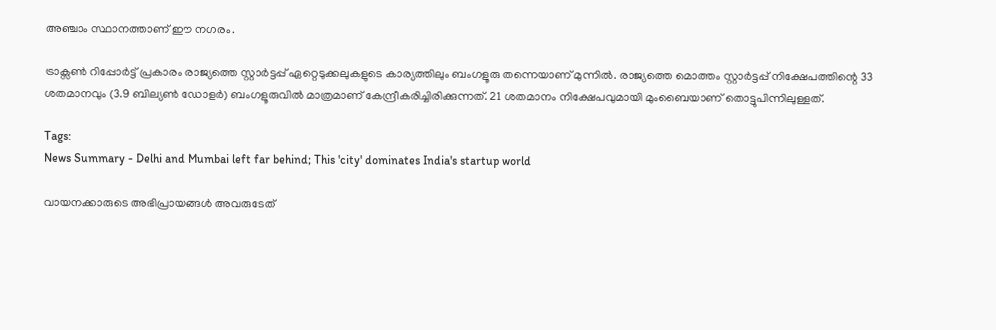അഞ്ചാം സ്ഥാനത്താണ് ഈ നഗരം.

ട്രാക്സൺ റിപ്പോർട്ട് പ്രകാരം രാജ്യത്തെ സ്റ്റാർട്ടപ്പ് ഏറ്റെടുക്കലുകളുടെ കാര്യത്തിലും ബംഗളൂരു തന്നെയാണ് മുന്നിൽ. രാജ്യത്തെ മൊത്തം സ്റ്റാർട്ടപ്പ് നിക്ഷേപത്തിന്റെ 33 ശതമാനവും (3.9 ബില്യൺ ഡോളർ) ബംഗളൂരുവിൽ മാത്രമാണ് കേന്ദ്രീകരിച്ചിരിക്കുന്നത്. 21 ശതമാനം നിക്ഷേപവുമായി മുംബൈയാണ് തൊട്ടുപിന്നിലുള്ളത്.

Tags:
News Summary - Delhi and Mumbai left far behind; This 'city' dominates India's startup world

വായനക്കാരുടെ അഭിപ്രായങ്ങള്‍ അവരുടേത്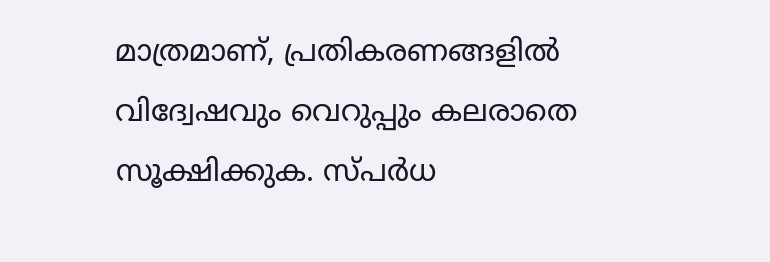മാത്രമാണ്, പ്രതികരണങ്ങളിൽ വിദ്വേഷവും വെറുപ്പും കലരാതെ സൂക്ഷിക്കുക. സ്പർധ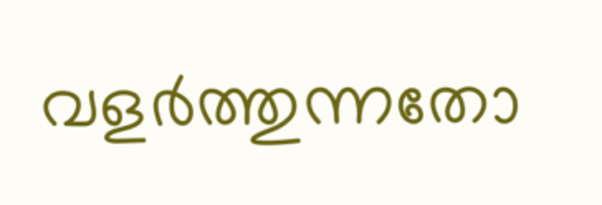വളർത്തുന്നതോ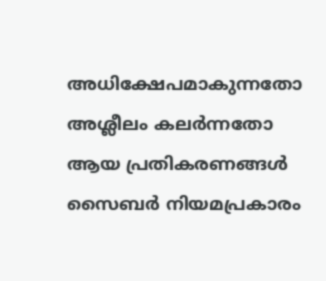അധിക്ഷേപമാകുന്നതോ അശ്ലീലം കലർന്നതോ ആയ പ്രതികരണങ്ങൾ സൈബർ നിയമപ്രകാരം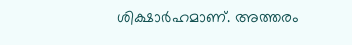ശിക്ഷാർഹമാണ്. അത്തരം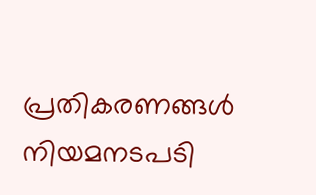പ്രതികരണങ്ങൾ നിയമനടപടി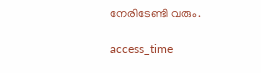നേരിടേണ്ടി വരും.

access_time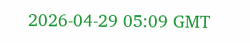2026-04-29 05:09 GMT